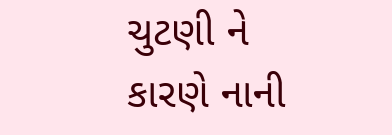ચુટણી ને કારણે નાની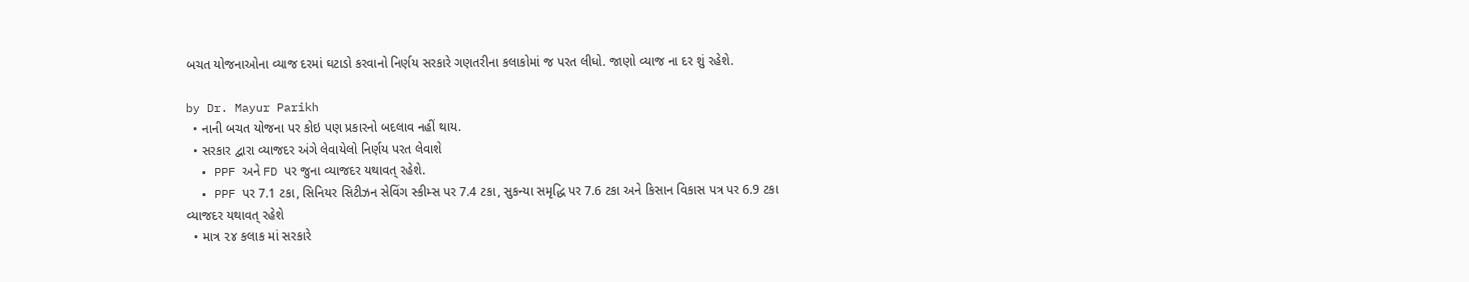બચત યોજનાઓના વ્યાજ દરમાં ઘટાડો કરવાનો નિર્ણય સરકારે ગણતરીના કલાકોમાં જ પરત લીધો. જાણો વ્યાજ ના દર શું રહેશે.

by Dr. Mayur Parikh
  • નાની બચત યોજના પર કોઇ પણ પ્રકારનો બદલાવ નહીં થાય.
  • સરકાર દ્વારા વ્યાજદર અંગે લેવાયેલો નિર્ણય પરત લેવાશે
  • PPF અને FD પર જુના વ્યાજદર યથાવત્ રહેશે.
  • PPF પર 7.1 ટકા, સિનિયર સિટીઝન સેવિંગ સ્કીમ્સ પર 7.4 ટકા, સુકન્યા સમૃદ્ધિ પર 7.6 ટકા અને કિસાન વિકાસ પત્ર પર 6.9 ટકા વ્યાજદર યથાવત્ રહેશે
  • માત્ર ૨૪ કલાક માં સરકારે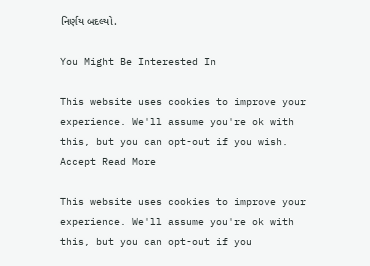નિર્ણય બદલ્યો.

You Might Be Interested In

This website uses cookies to improve your experience. We'll assume you're ok with this, but you can opt-out if you wish. Accept Read More

This website uses cookies to improve your experience. We'll assume you're ok with this, but you can opt-out if you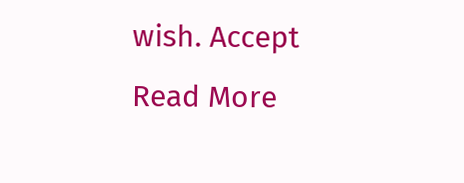wish. Accept Read More